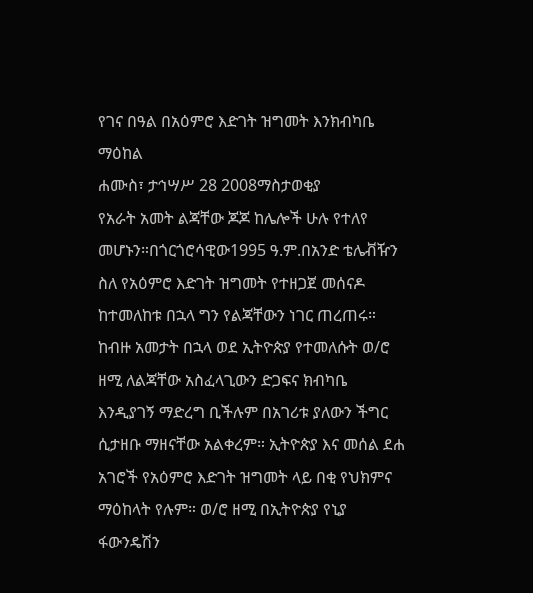የገና በዓል በአዕምሮ እድገት ዝግመት እንክብካቤ ማዕከል
ሐሙስ፣ ታኅሣሥ 28 2008ማስታወቂያ
የአራት አመት ልጃቸው ጆጆ ከሌሎች ሁሉ የተለየ መሆኑን።በጎርጎሮሳዊው1995 ዓ.ም.በአንድ ቴሌቭዥን ስለ የአዕምሮ እድገት ዝግመት የተዘጋጀ መሰናዶ ከተመለከቱ በኋላ ግን የልጃቸውን ነገር ጠረጠሩ። ከብዙ አመታት በኋላ ወደ ኢትዮጵያ የተመለሱት ወ/ሮ ዘሚ ለልጃቸው አስፈላጊውን ድጋፍና ክብካቤ እንዲያገኝ ማድረግ ቢችሉም በአገሪቱ ያለውን ችግር ሲታዘቡ ማዘናቸው አልቀረም። ኢትዮጵያ እና መሰል ደሐ አገሮች የአዕምሮ እድገት ዝግመት ላይ በቂ የህክምና ማዕከላት የሉም። ወ/ሮ ዘሚ በኢትዮጵያ የኒያ ፋውንዴሽን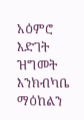አዕምሮ እድገት ዝግመት እንክብካቤ ማዕከልን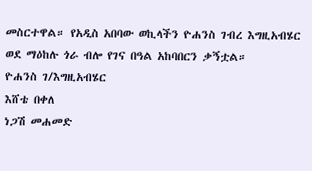መስርተዋል። የአዲስ አበባው ወኪላችን ዮሐንስ ገብረ እግዚአብሄር ወደ ማዕከሉ ጎራ ብሎ የገና በዓል አከባበርን ቃኝቷል።
ዮሐንስ ገ/እግዚአብሄር
እሸቴ በቀለ
ነጋሽ መሐመድ